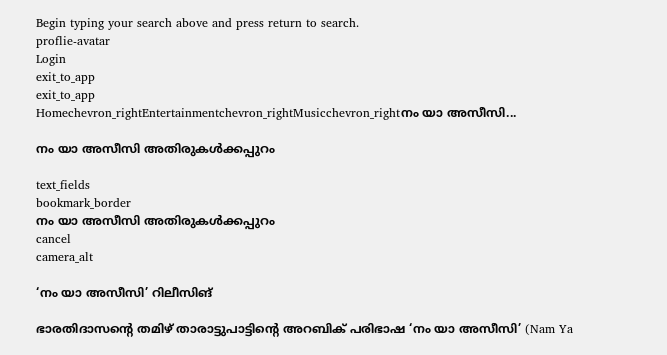Begin typing your search above and press return to search.
proflie-avatar
Login
exit_to_app
exit_to_app
Homechevron_rightEntertainmentchevron_rightMusicchevron_rightനം യാ അസീസി...

നം യാ അസീസി അതിരുകൾക്കപ്പുറം

text_fields
bookmark_border
നം യാ അസീസി അതിരുകൾക്കപ്പുറം
cancel
camera_alt

‘നം യാ അസീസി’ റിലീസിങ്

ഭാരതിദാസന്റെ തമിഴ് താരാട്ടുപാട്ടിന്റെ അറബിക് പരിഭാഷ ‘നം യാ അസീസി’ (Nam Ya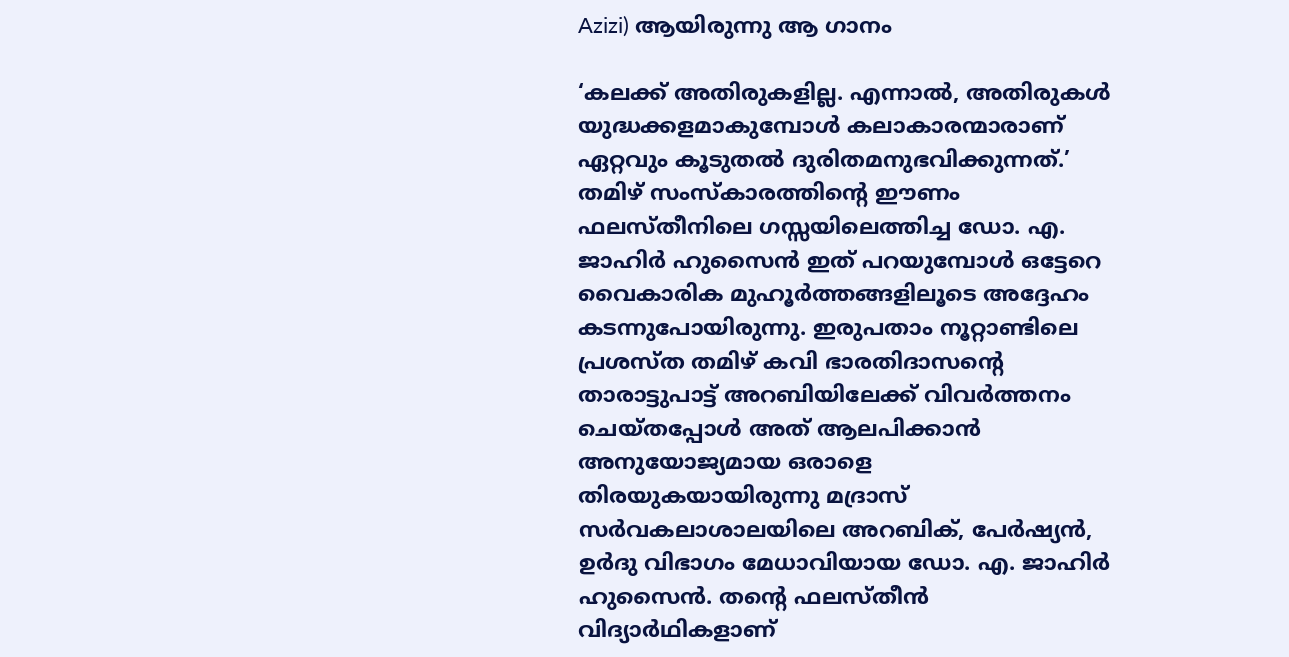Azizi) ആയിരുന്നു ആ ഗാനം

‘കലക്ക് അതിരുകളില്ല. എന്നാൽ, അതിരുകൾ യുദ്ധക്കളമാകുമ്പോൾ കലാകാരന്മാരാണ് ഏറ്റവും കൂടുതൽ ദുരിതമനുഭവിക്കുന്നത്.’ തമിഴ് സംസ്കാരത്തിന്റെ ഈണം ഫലസ്തീനിലെ ഗസ്സയിലെത്തിച്ച ഡോ. എ. ജാഹിർ ഹുസൈൻ ഇത് പറയുമ്പോൾ ഒട്ടേറെ വൈകാരിക മുഹൂർത്തങ്ങളിലൂടെ അദ്ദേഹം കടന്നുപോയിരുന്നു. ഇരുപതാം നൂറ്റാണ്ടിലെ പ്രശസ്ത തമിഴ് കവി ഭാരതിദാസന്റെ താരാട്ടുപാട്ട് അറബിയിലേക്ക് വിവർത്തനം ചെയ്തപ്പോൾ അത് ആലപിക്കാൻ അനുയോജ്യമായ ഒരാളെ തിരയുകയായിരുന്നു മദ്രാസ് സർവകലാശാലയിലെ അറബിക്, പേർഷ്യൻ, ഉർദു വിഭാഗം മേധാവിയായ ഡോ. എ. ജാഹിർ ഹുസൈൻ. തന്റെ ഫലസ്തീൻ വിദ്യാർഥികളാണ്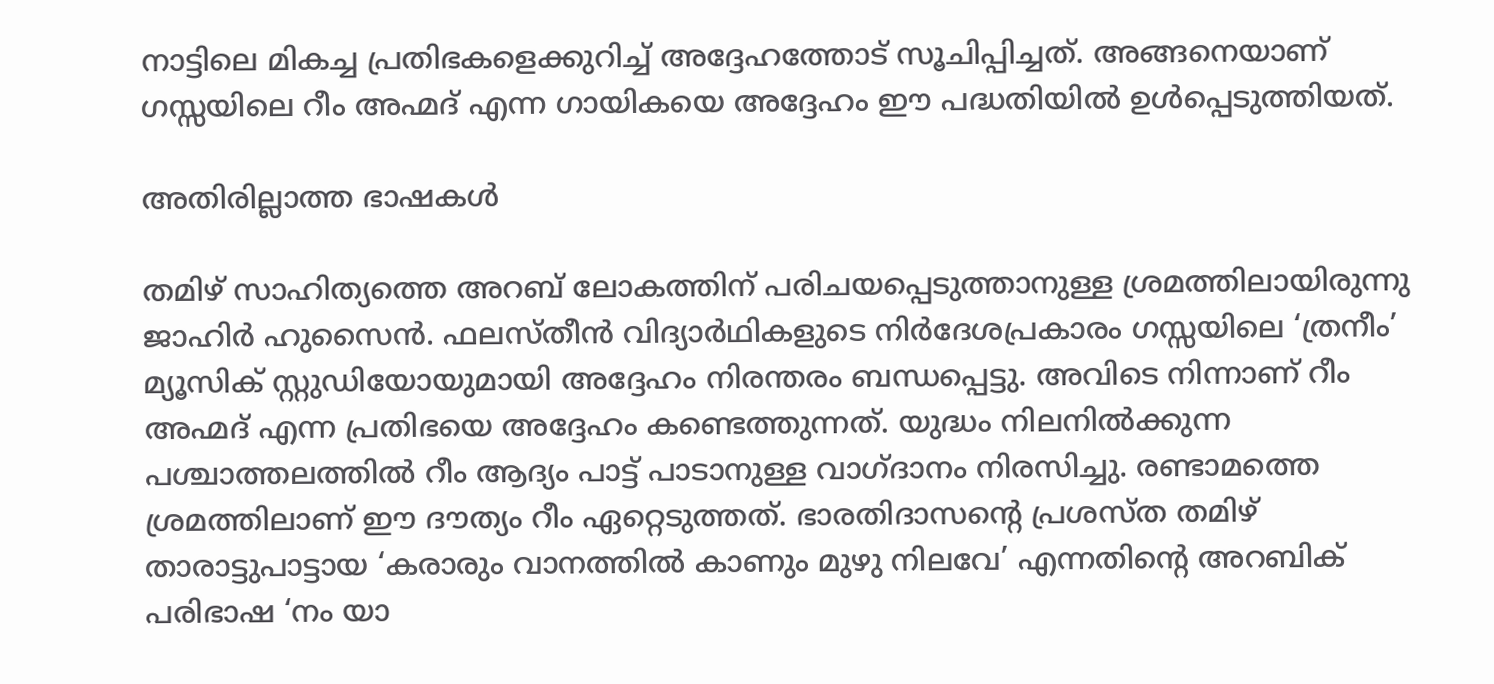നാട്ടിലെ മികച്ച പ്രതിഭകളെക്കുറിച്ച് അദ്ദേഹത്തോട് സൂചിപ്പിച്ചത്. അങ്ങനെയാണ് ഗസ്സയിലെ റീം അഹ്മദ് എന്ന ഗായികയെ അദ്ദേഹം ഈ പദ്ധതിയിൽ ഉൾപ്പെടുത്തിയത്.

അതിരില്ലാത്ത ഭാഷകൾ

തമിഴ് സാഹിത്യത്തെ അറബ് ലോകത്തിന് പരിചയപ്പെടുത്താനുള്ള ശ്രമത്തിലായിരുന്നു ജാഹിർ ഹുസൈൻ. ഫലസ്തീൻ വിദ്യാർഥികളുടെ നിർദേശപ്രകാരം ഗസ്സയിലെ ‘ത്രനീം’ മ്യൂസിക് സ്റ്റുഡിയോയുമായി അദ്ദേഹം നിരന്തരം ബന്ധപ്പെട്ടു. അവിടെ നിന്നാണ് റീം അഹ്മദ് എന്ന പ്രതിഭയെ അദ്ദേഹം കണ്ടെത്തുന്നത്. യുദ്ധം നിലനിൽക്കുന്ന പശ്ചാത്തലത്തിൽ റീം ആദ്യം പാട്ട് പാടാനുള്ള വാഗ്ദാനം നിരസിച്ചു. രണ്ടാമത്തെ ശ്രമത്തിലാണ് ഈ ദൗത്യം റീം ഏറ്റെടുത്തത്. ഭാരതിദാസന്റെ പ്രശസ്ത തമിഴ് താരാട്ടുപാട്ടായ ‘കരാരും വാനത്തിൽ കാണും മുഴു നിലവേ’ എന്നതിന്റെ അറബിക് പരിഭാഷ ‘നം യാ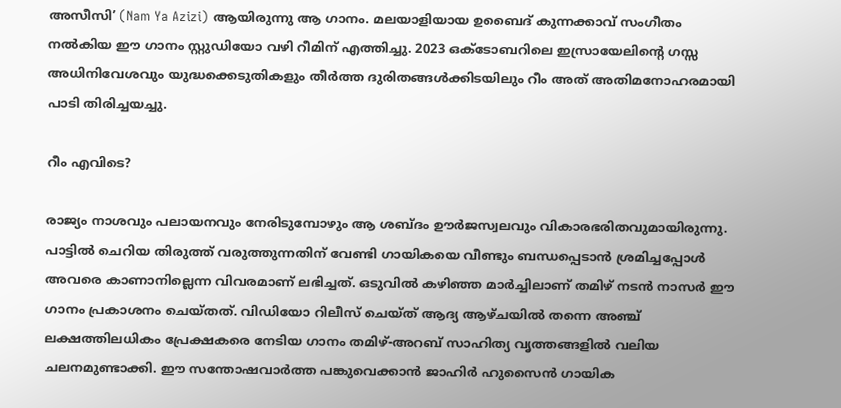അസീസി’ (Nam Ya Azizi) ആയിരുന്നു ആ ഗാനം. മലയാളിയായ ഉബൈദ് കുന്നക്കാവ് സംഗീതം നൽകിയ ഈ ഗാനം സ്റ്റുഡിയോ വഴി റീമിന് എത്തിച്ചു. 2023 ഒക്ടോബറിലെ ഇസ്രായേലിന്റെ ഗസ്സ അധിനിവേശവും യുദ്ധക്കെടുതികളും തീർത്ത ദുരിതങ്ങൾക്കിടയിലും റീം അത് അതിമനോഹരമായി പാടി തിരിച്ചയച്ചു.

റീം എവിടെ?

രാജ്യം നാശവും പലായനവും നേരിടുമ്പോഴും ആ ശബ്ദം ഊർജസ്വലവും വികാരഭരിതവുമായിരുന്നു. പാട്ടിൽ ചെറിയ തിരുത്ത് വരുത്തുന്നതിന് വേണ്ടി ഗായികയെ വീണ്ടും ബന്ധപ്പെടാൻ ശ്രമിച്ചപ്പോൾ അവരെ കാണാനില്ലെന്ന വിവരമാണ് ലഭിച്ചത്. ഒടുവിൽ കഴിഞ്ഞ മാർച്ചിലാണ് തമിഴ് നടൻ നാസർ ഈ ഗാനം പ്രകാശനം ചെയ്തത്. വിഡിയോ റിലീസ് ചെയ്ത് ആദ്യ ആഴ്ചയിൽ തന്നെ അഞ്ച് ലക്ഷത്തിലധികം പ്രേക്ഷകരെ നേടിയ ഗാനം തമിഴ്-അറബ് സാഹിത്യ വൃത്തങ്ങളിൽ വലിയ ചലനമുണ്ടാക്കി. ഈ സന്തോഷവാർത്ത പങ്കുവെക്കാൻ ജാഹിർ ഹുസൈൻ ഗായിക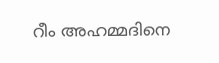റീം അഹമ്മദിനെ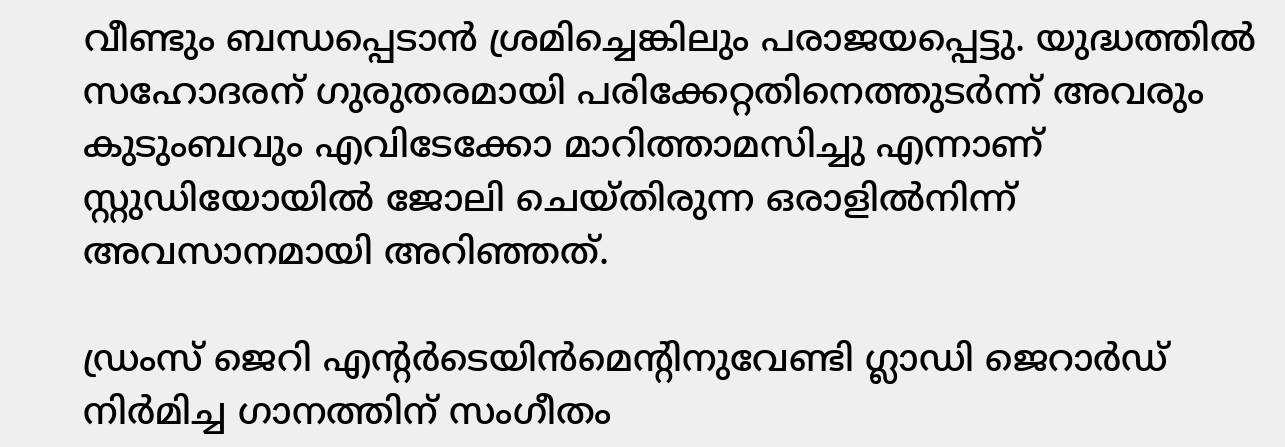വീണ്ടും ബന്ധപ്പെടാൻ ശ്രമിച്ചെങ്കിലും പരാജയപ്പെട്ടു. യുദ്ധത്തിൽ സഹോദരന് ഗുരുതരമായി പരിക്കേറ്റതിനെത്തുടർന്ന് അവരും കുടുംബവും എവിടേക്കോ മാറിത്താമസിച്ചു എന്നാണ് സ്റ്റുഡിയോയിൽ ജോലി ചെയ്തിരുന്ന ഒരാളിൽനിന്ന് അവസാനമായി അറിഞ്ഞത്.

ഡ്രംസ് ജെറി എന്റർടെയിൻമെന്റിനുവേണ്ടി ഗ്ലാഡി ജെറാർഡ് നിർമിച്ച ഗാനത്തിന് സംഗീതം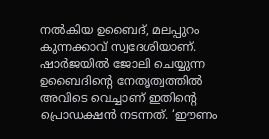നൽകിയ ഉബൈദ്, മലപ്പുറം കുന്നക്കാവ് സ്വദേശിയാണ്. ഷാർജയിൽ ജോലി ചെയ്യുന്ന ഉബൈദിന്റെ നേതൃത്വത്തിൽ അവിടെ വെച്ചാണ് ഇതിന്റെ പ്രൊഡക്ഷൻ നടന്നത്. ‘ഈണം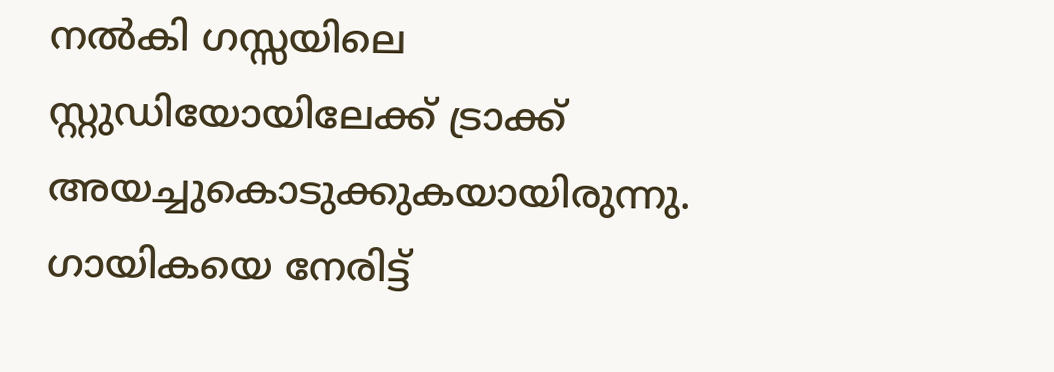നൽകി ഗസ്സയിലെ സ്റ്റുഡിയോയിലേക്ക് ട്രാക്ക് അയച്ചുകൊടുക്കുകയായിരുന്നു. ഗായികയെ നേരിട്ട്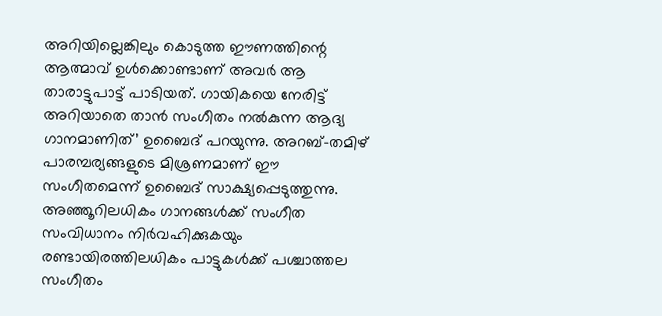അറിയില്ലെങ്കിലും കൊടുത്ത ഈണത്തിന്റെ ആത്മാവ് ഉൾക്കൊണ്ടാണ് അവർ ആ താരാട്ടുപാട്ട് പാടിയത്. ഗായികയെ നേരിട്ട് അറിയാതെ താൻ സംഗീതം നൽകുന്ന ആദ്യ ഗാനമാണിത്’ ഉബൈദ് പറയുന്നു. അറബ്-തമിഴ് പാരമ്പര്യങ്ങളുടെ മിശ്രണമാണ് ഈ സംഗീതമെന്ന് ഉബൈദ് സാക്ഷ്യപ്പെടുത്തുന്നു. അഞ്ഞൂറിലധികം ഗാനങ്ങൾക്ക് സംഗീത സംവിധാനം നിർവഹിക്കുകയും രണ്ടായിരത്തിലധികം പാട്ടുകൾക്ക് പശ്ചാത്തല സംഗീതം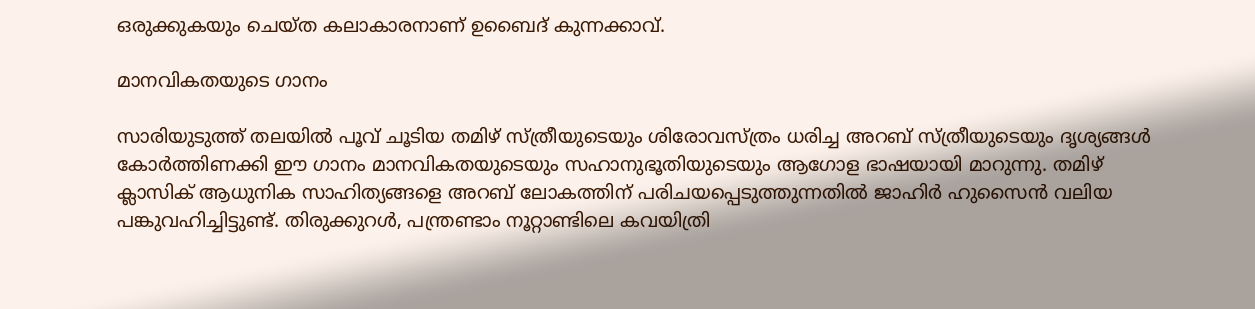ഒരുക്കുകയും ചെയ്ത കലാകാരനാണ് ഉബൈദ് കുന്നക്കാവ്.

മാനവികതയുടെ ഗാനം

സാരിയുടുത്ത് തലയിൽ പൂവ് ചൂടിയ തമിഴ് സ്ത്രീയുടെയും ശിരോവസ്ത്രം ധരിച്ച അറബ് സ്ത്രീയുടെയും ദൃശ്യങ്ങൾ കോർത്തിണക്കി ഈ ഗാനം മാനവികതയുടെയും സഹാനുഭൂതിയുടെയും ആഗോള ഭാഷയായി മാറുന്നു. തമിഴ് ക്ലാസിക് ആധുനിക സാഹിത്യങ്ങളെ അറബ് ലോകത്തിന് പരിചയപ്പെടുത്തുന്നതിൽ ജാഹിർ ഹുസൈൻ വലിയ പങ്കുവഹിച്ചിട്ടുണ്ട്. തിരുക്കുറൾ, പന്ത്രണ്ടാം നൂറ്റാണ്ടിലെ കവയിത്രി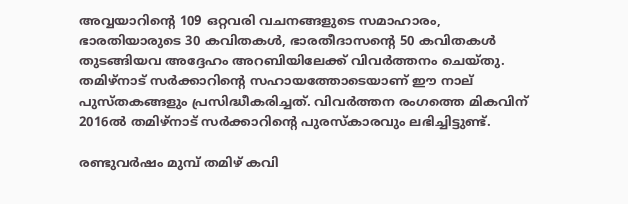അവ്വയാറിന്റെ 109 ഒറ്റവരി വചനങ്ങളുടെ സമാഹാരം, ഭാരതിയാരുടെ 30 കവിതകൾ, ഭാരതീദാസന്റെ 50 കവിതകൾ തുടങ്ങിയവ അദ്ദേഹം അറബിയിലേക്ക് വിവർത്തനം ചെയ്തു. തമിഴ്‌നാട് സർക്കാറിന്റെ സഹായത്തോടെയാണ് ഈ നാല് പുസ്തകങ്ങളും പ്രസിദ്ധീകരിച്ചത്. വിവർത്തന രംഗത്തെ മികവിന് 2016ൽ തമിഴ്‌നാട് സർക്കാറിന്റെ പുരസ്കാരവും ലഭിച്ചിട്ടുണ്ട്.

രണ്ടുവർഷം മുമ്പ് തമിഴ് കവി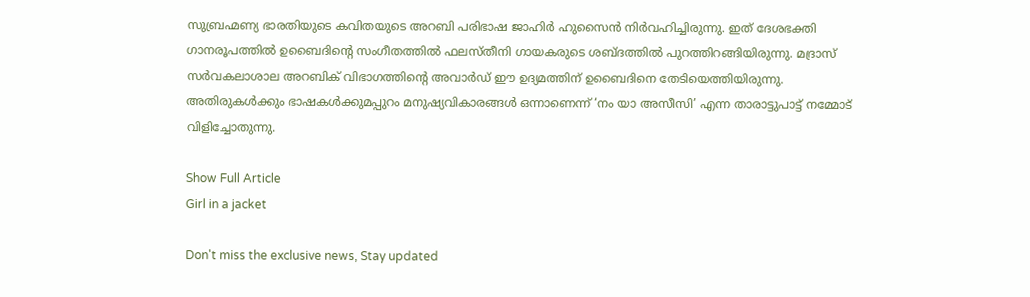സുബ്രഹ്മണ്യ ഭാരതിയുടെ കവിതയുടെ അറബി പരിഭാഷ ജാഹിർ ഹുസൈൻ നിർവഹിച്ചിരുന്നു. ഇത് ദേശഭക്തി ഗാനരൂപത്തിൽ ഉബൈദിന്റെ സംഗീതത്തിൽ ഫലസ്തീനി ഗായകരുടെ ശബ്ദത്തിൽ പുറത്തിറങ്ങിയിരുന്നു. മദ്രാസ് സർവകലാശാല അറബിക് വിഭാഗത്തിന്റെ അവാർഡ് ഈ ഉദ്യമത്തിന് ഉബൈദിനെ തേടിയെത്തിയിരുന്നു. അതിരുകൾക്കും ഭാഷകൾക്കുമപ്പുറം മനുഷ്യവികാരങ്ങൾ ഒന്നാണെന്ന് ‘നം യാ അസീസി’ എന്ന താരാട്ടുപാട്ട് നമ്മോട് വിളിച്ചോതുന്നു.

Show Full Article
Girl in a jacket

Don't miss the exclusive news, Stay updated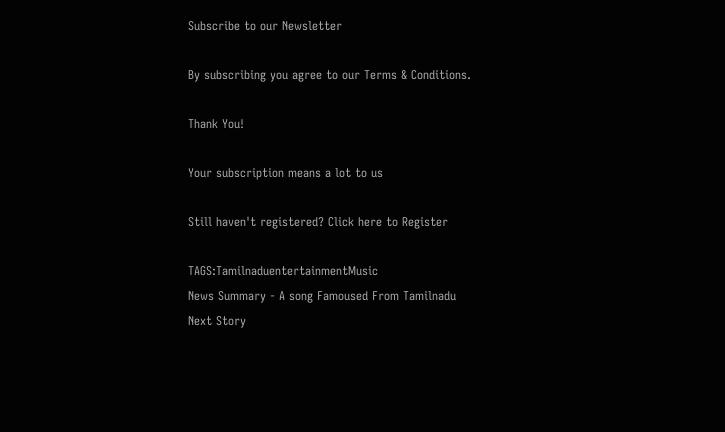Subscribe to our Newsletter

By subscribing you agree to our Terms & Conditions.

Thank You!

Your subscription means a lot to us

Still haven't registered? Click here to Register

TAGS:TamilnaduentertainmentMusic
News Summary - A song Famoused From Tamilnadu
Next Story